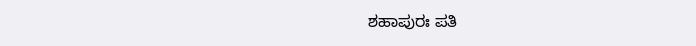ಶಹಾಪುರಃ ಪತಿ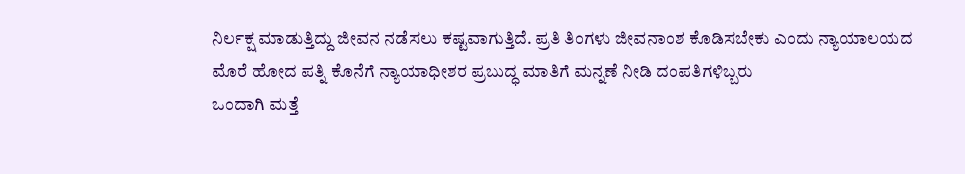ನಿರ್ಲಕ್ಷ ಮಾಡುತ್ತಿದ್ದು ಜೀವನ ನಡೆಸಲು ಕಷ್ಟವಾಗುತ್ತಿದೆ. ಪ್ರತಿ ತಿಂಗಳು ಜೀವನಾಂಶ ಕೊಡಿಸಬೇಕು ಎಂದು ನ್ಯಾಯಾಲಯದ ಮೊರೆ ಹೋದ ಪತ್ನಿ ಕೊನೆಗೆ ನ್ಯಾಯಾಧೀಶರ ಪ್ರಬುದ್ಧ ಮಾತಿಗೆ ಮನ್ನಣೆ ನೀಡಿ ದಂಪತಿಗಳಿಬ್ಬರು
ಒಂದಾಗಿ ಮತ್ತೆ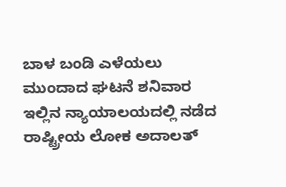ಬಾಳ ಬಂಡಿ ಎಳೆಯಲು ಮುಂದಾದ ಘಟನೆ ಶನಿವಾರ ಇಲ್ಲಿನ ನ್ಯಾಯಾಲಯದಲ್ಲಿ ನಡೆದ ರಾಷ್ಟ್ರೀಯ ಲೋಕ ಅದಾಲತ್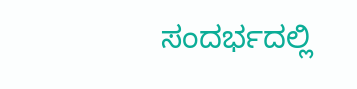ಸಂದರ್ಭದಲ್ಲಿ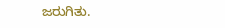ಜರುಗಿತು.